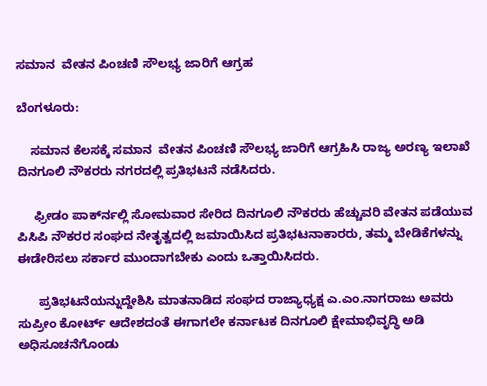ಸಮಾನ  ವೇತನ ಪಿಂಚಣಿ ಸೌಲಭ್ಯ ಜಾರಿಗೆ ಆಗ್ರಹ

ಬೆಂಗಳೂರು:

    ಸಮಾನ ಕೆಲಸಕ್ಕೆ ಸಮಾನ  ವೇತನ ಪಿಂಚಣಿ ಸೌಲಭ್ಯ ಜಾರಿಗೆ ಆಗ್ರಹಿಸಿ ರಾಜ್ಯ ಅರಣ್ಯ ಇಲಾಖೆ ದಿನಗೂಲಿ ನೌಕರರು ನಗರದಲ್ಲಿ ಪ್ರತಿಭಟನೆ ನಡೆಸಿದರು.

     ಫ್ರೀಡಂ ಪಾರ್ಕ್‍ನಲ್ಲಿ ಸೋಮವಾರ ಸೇರಿದ ದಿನಗೂಲಿ ನೌಕರರು ಹೆಚ್ಚುವರಿ ವೇತನ ಪಡೆಯುವ ಪಿಸಿಪಿ ನೌಕರರ ಸಂಘದ ನೇತೃತ್ವದಲ್ಲಿ ಜಮಾಯಿಸಿದ ಪ್ರತಿಭಟನಾಕಾರರು, ತಮ್ಮ ಬೇಡಿಕೆಗಳನ್ನು ಈಡೇರಿಸಲು ಸರ್ಕಾರ ಮುಂದಾಗಬೇಕು ಎಂದು ಒತ್ತಾಯಿಸಿದರು.

      ಪ್ರತಿಭಟನೆಯನ್ನುದ್ದೇಶಿಸಿ ಮಾತನಾಡಿದ ಸಂಘದ ರಾಜ್ಯಾಧ್ಯಕ್ಷ ಎ.ಎಂ.ನಾಗರಾಜು ಅವರು ಸುಪ್ರೀಂ ಕೋರ್ಟ್ ಆದೇಶದಂತೆ ಈಗಾಗಲೇ ಕರ್ನಾಟಕ ದಿನಗೂಲಿ ಕ್ಷೇಮಾಭಿವೃದ್ಧಿ ಅಡಿ ಅಧಿಸೂಚನೆಗೊಂಡು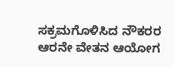ಸಕ್ರಮಗೊಳಿಸಿದ ನೌಕರರ ಆರನೇ ವೇತನ ಆಯೋಗ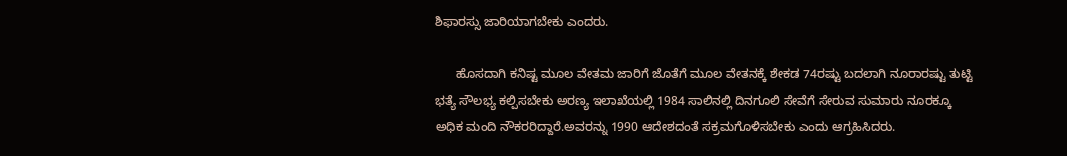ಶಿಫಾರಸ್ಸು ಜಾರಿಯಾಗಬೇಕು ಎಂದರು.

      ಹೊಸದಾಗಿ ಕನಿಷ್ಟ ಮೂಲ ವೇತಮ ಜಾರಿಗೆ ಜೊತೆಗೆ ಮೂಲ ವೇತನಕ್ಕೆ ಶೇಕಡ 74ರಷ್ಟು ಬದಲಾಗಿ ನೂರಾರಷ್ಟು ತುಟ್ಟಿ ಭತ್ಯೆ ಸೌಲಭ್ಯ ಕಲ್ಪಿಸಬೇಕು ಅರಣ್ಯ ಇಲಾಖೆಯಲ್ಲಿ 1984 ಸಾಲಿನಲ್ಲಿ ದಿನಗೂಲಿ ಸೇವೆಗೆ ಸೇರುವ ಸುಮಾರು ನೂರಕ್ಕೂ ಅಧಿಕ ಮಂದಿ ನೌಕರರಿದ್ದಾರೆ.ಅವರನ್ನು 1990 ಆದೇಶದಂತೆ ಸಕ್ರಮಗೊಳಿಸಬೇಕು ಎಂದು ಆಗ್ರಹಿಸಿದರು.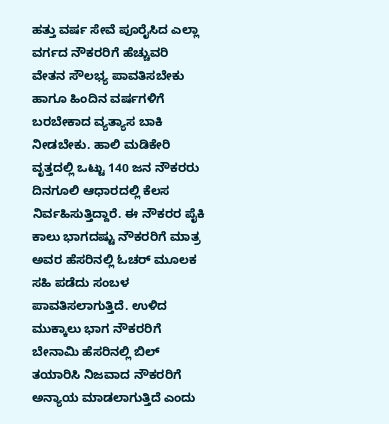ಹತ್ತು ವರ್ಷ ಸೇವೆ ಪೂರೈಸಿದ ಎಲ್ಲಾ ವರ್ಗದ ನೌಕರರಿಗೆ ಹೆಚ್ಚುವರಿ ವೇತನ ಸೌಲಭ್ಯ ಪಾವತಿಸಬೇಕು ಹಾಗೂ ಹಿಂದಿನ ವರ್ಷಗಳಿಗೆ ಬರಬೇಕಾದ ವ್ಯತ್ಯಾಸ ಬಾಕಿ ನೀಡಬೇಕು. ಹಾಲಿ ಮಡಿಕೇರಿ ವೃತ್ತದಲ್ಲಿ ಒಟ್ಟು 140 ಜನ ನೌಕರರು ದಿನಗೂಲಿ ಆಧಾರದಲ್ಲಿ ಕೆಲಸ ನಿರ್ವಹಿಸುತ್ತಿದ್ದಾರೆ. ಈ ನೌಕರರ ಪೈಕಿ ಕಾಲು ಭಾಗದಷ್ಟು ನೌಕರರಿಗೆ ಮಾತ್ರ ಅವರ ಹೆಸರಿನಲ್ಲಿ ಓಚರ್ ಮೂಲಕ ಸಹಿ ಪಡೆದು ಸಂಬಳ ಪಾವತಿಸಲಾಗುತ್ತಿದೆ. ಉಳಿದ ಮುಕ್ಕಾಲು ಭಾಗ ನೌಕರರಿಗೆ ಬೇನಾಮಿ ಹೆಸರಿನಲ್ಲಿ ಬಿಲ್ ತಯಾರಿಸಿ ನಿಜವಾದ ನೌಕರರಿಗೆ ಅನ್ಯಾಯ ಮಾಡಲಾಗುತ್ತಿದೆ ಎಂದು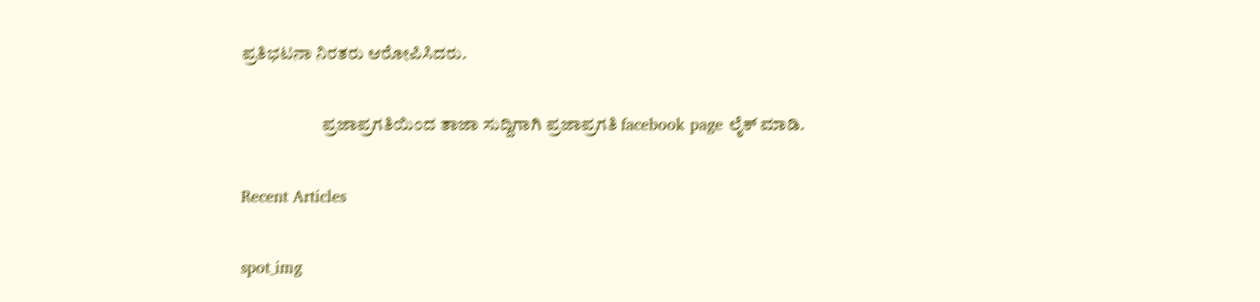ಪ್ರತಿಭಟನಾ ನಿರತರು ಆರೋಪಿಸಿದರು.

                       ಪ್ರಜಾಪ್ರಗತಿಯಿಂದ ತಾಜಾ ಸುದ್ದಿಗಾಗಿ ಪ್ರಜಾಪ್ರಗತಿ facebook page ಲೈಕ್ ಮಾಡಿ.

Recent Articles

spot_img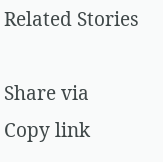Related Stories

Share via
Copy link